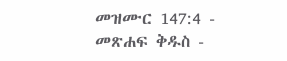መዝሙር 147:4 - መጽሐፍ ቅዱስ -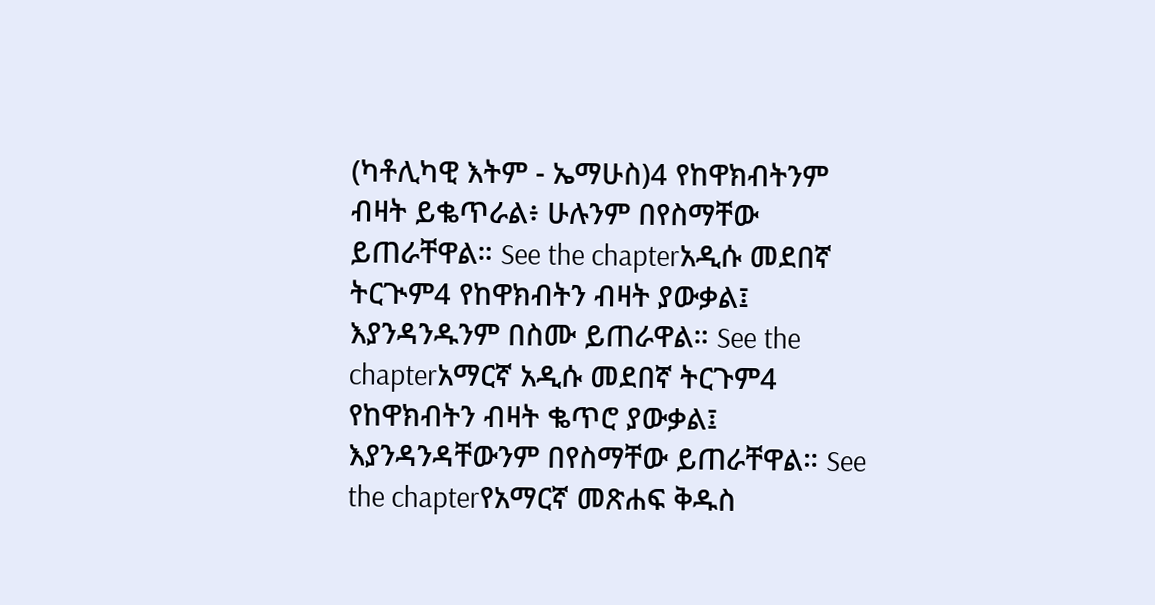(ካቶሊካዊ እትም - ኤማሁስ)4 የከዋክብትንም ብዛት ይቈጥራል፥ ሁሉንም በየስማቸው ይጠራቸዋል። See the chapterአዲሱ መደበኛ ትርጒም4 የከዋክብትን ብዛት ያውቃል፤ እያንዳንዱንም በስሙ ይጠራዋል። See the chapterአማርኛ አዲሱ መደበኛ ትርጉም4 የከዋክብትን ብዛት ቈጥሮ ያውቃል፤ እያንዳንዳቸውንም በየስማቸው ይጠራቸዋል። See the chapterየአማርኛ መጽሐፍ ቅዱስ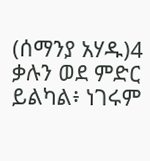(ሰማንያ አሃዱ)4 ቃሉን ወደ ምድር ይልካል፥ ነገሩም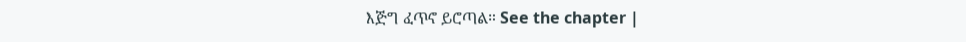እጅግ ፈጥኖ ይሮጣል። See the chapter |